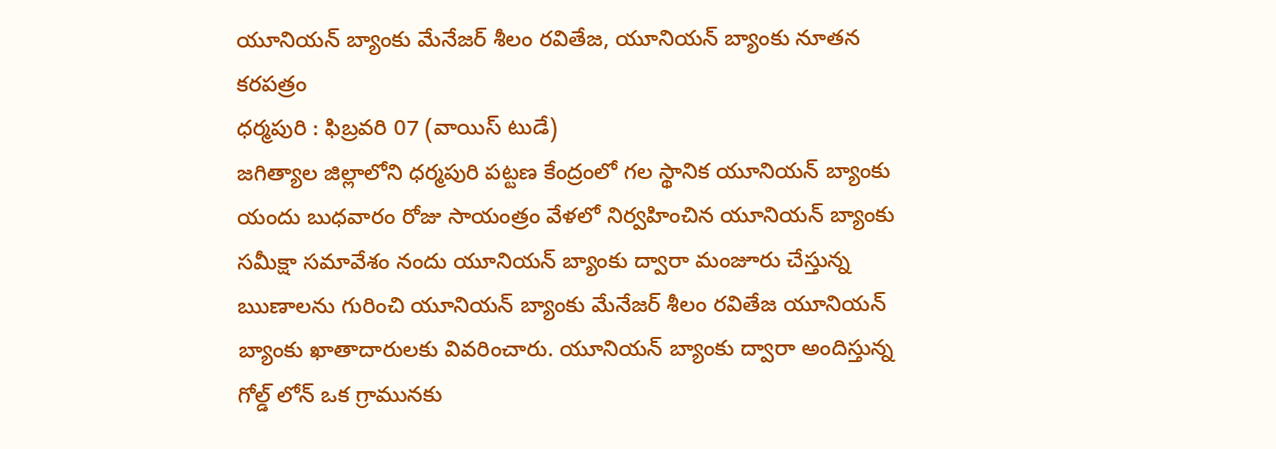యూనియన్ బ్యాంకు మేనేజర్ శీలం రవితేజ, యూనియన్ బ్యాంకు నూతన కరపత్రం
ధర్మపురి : ఫిబ్రవరి 07 (వాయిస్ టుడే)
జగిత్యాల జిల్లాలోని ధర్మపురి పట్టణ కేంద్రంలో గల స్థానిక యూనియన్ బ్యాంకు యందు బుధవారం రోజు సాయంత్రం వేళలో నిర్వహించిన యూనియన్ బ్యాంకు సమీక్షా సమావేశం నందు యూనియన్ బ్యాంకు ద్వారా మంజూరు చేస్తున్న ఋణాలను గురించి యూనియన్ బ్యాంకు మేనేజర్ శీలం రవితేజ యూనియన్ బ్యాంకు ఖాతాదారులకు వివరించారు. యూనియన్ బ్యాంకు ద్వారా అందిస్తున్న గోల్డ్ లోన్ ఒక గ్రామునకు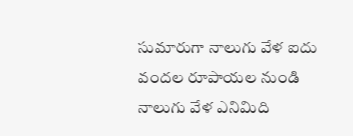సుమారుగా నాలుగు వేళ ఐదు వందల రూపాయల నుండి నాలుగు వేళ ఎనిమిది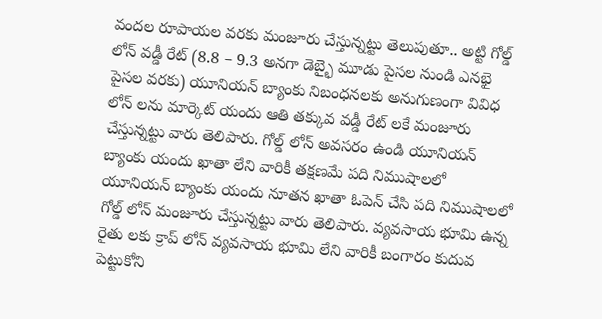వందల రూపాయల వరకు మంజూరు చేస్తున్నట్టు తెలుపుతూ.. అట్టి గోల్డ్ లోన్ వడ్డీ రేట్ (8.8 – 9.3 అనగా డెబ్భై మూడు పైసల నుండి ఎనభై పైసల వరకు) యూనియన్ బ్యాంకు నిబంధనలకు అనుగుణంగా వివిధ లోన్ లను మార్కెట్ యందు ఆతి తక్కువ వడ్డీ రేట్ లకే మంజూరు చేస్తున్నట్టు వారు తెలిపారు. గోల్డ్ లోన్ అవసరం ఉండి యూనియన్ బ్యాంకు యందు ఖాతా లేని వారికీ తక్షణమే పది నిముషాలలో యూనియన్ బ్యాంకు యందు నూతన ఖాతా ఓపెన్ చేసి పది నిముషాలలో గోల్డ్ లోన్ మంజూరు చేస్తున్నట్టు వారు తెలిపారు. వ్యవసాయ భూమి ఉన్న రైతు లకు క్రాప్ లోన్ వ్యవసాయ భూమి లేని వారికీ బంగారం కుదువ పెట్టుకోని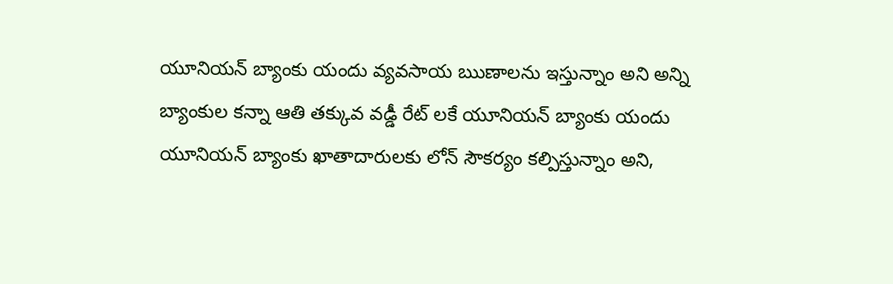యూనియన్ బ్యాంకు యందు వ్యవసాయ ఋణాలను ఇస్తున్నాం అని అన్ని బ్యాంకుల కన్నా ఆతి తక్కువ వడ్డీ రేట్ లకే యూనియన్ బ్యాంకు యందు యూనియన్ బ్యాంకు ఖాతాదారులకు లోన్ సౌకర్యం కల్పిస్తున్నాం అని,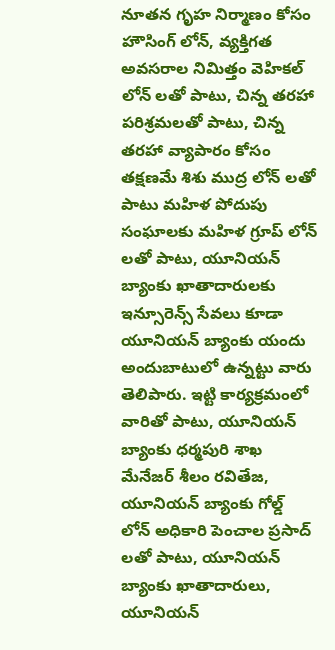నూతన గృహ నిర్మాణం కోసం హౌసింగ్ లోన్, వ్యక్తిగత అవసరాల నిమిత్తం వెహికల్ లోన్ లతో పాటు, చిన్న తరహా పరిశ్రమలతో పాటు, చిన్న తరహా వ్యాపారం కోసం తక్షణమే శిశు ముద్ర లోన్ లతో పాటు మహిళ పోదుపు సంఘాలకు మహిళ గ్రూప్ లోన్ లతో పాటు, యూనియన్ బ్యాంకు ఖాతాదారులకు ఇన్సూరెన్స్ సేవలు కూడా యూనియన్ బ్యాంకు యందు అందుబాటులో ఉన్నట్టు వారు తెలిపారు. ఇట్టి కార్యక్రమంలో వారితో పాటు, యూనియన్ బ్యాంకు ధర్మపురి శాఖ మేనేజర్ శీలం రవితేజ, యూనియన్ బ్యాంకు గోల్డ్ లోన్ అధికారి పెంచాల ప్రసాద్ లతో పాటు, యూనియన్ బ్యాంకు ఖాతాదారులు, యూనియన్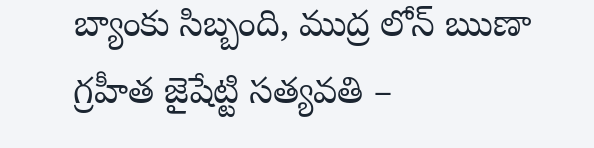బ్యాంకు సిబ్బంది, ముద్ర లోన్ ఋణా గ్రహీత జైషేట్టి సత్యవతి –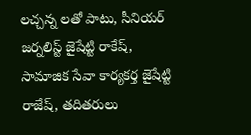లచ్చన్న లతో పాటు, సీనియర్ జర్నలిస్ట్ జైషేట్టి రాకేష్, సామాజిక సేవా కార్యకర్త జైషేట్టి రాజేష్, తదితరులు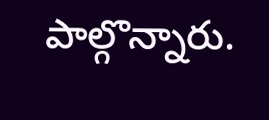పాల్గొన్నారు.